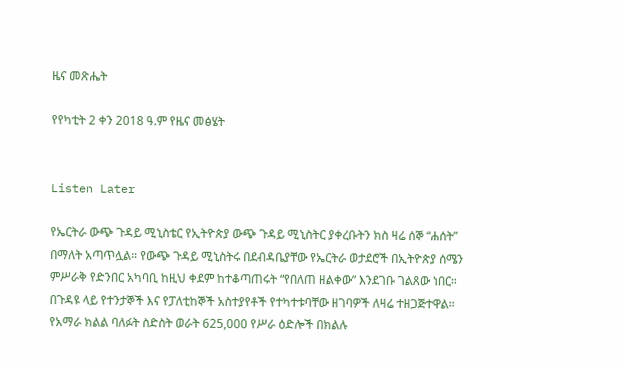ዜና መጽሔት

የየካቲት 2 ቀን 2018 ዓ.ም የዜና መፅሄት


Listen Later

የኤርትራ ውጭ ጉዳይ ሚኒስቴር የኢትዮጵያ ውጭ ጉዳይ ሚኒስትር ያቀረቡትን ክስ ዛሬ ሰኞ “ሐሰት” በማለት አጣጥሏል። የውጭ ጉዳይ ሚኒስትሩ በደብዳቤያቸው የኤርትራ ወታደሮች በኢትዮጵያ ሰሜን ምሥራቅ የድንበር አካባቢ ከዚህ ቀደም ከተቆጣጠሩት “የበለጠ ዘልቀው” እንደገቡ ገልጸው ነበር። በጉዳዩ ላይ የተንታኞች እና የፓለቲከኞች አስተያየቶች የተካተቱባቸው ዘገባዎች ለዛሬ ተዘጋጅተዋል። የአማራ ክልል ባለፉት ስድስት ወራት 625,000 የሥራ ዕድሎች በክልሉ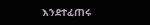እንደተፈጠሩ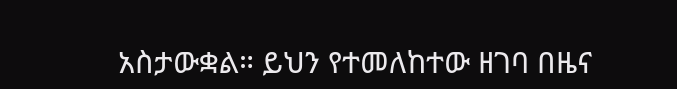አስታውቋል። ይህን የተመለከተው ዘገባ በዜና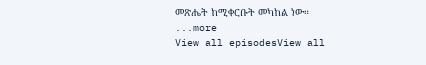መጽሔት ከሚቀርቡት መካከል ነው።
...more
View all episodesView all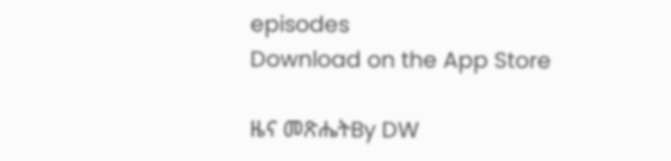episodes
Download on the App Store

ዜና መጽሔትBy DW